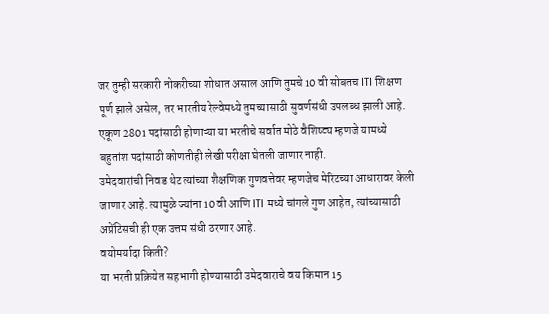जर तुम्ही सरकारी नोकरीच्या शोधात असाल आणि तुमचे 10 वी सोबतच ITI शिक्षण पूर्ण झाले असेल, तर भारतीय रेल्वेमध्ये तुमच्यासाठी सुवर्णसंधी उपलब्ध झाली आहे. एकूण 2801 पदांसाठी होणाऱ्या या भरतीचे सर्वात मोठे वैशिष्ट्य म्हणजे यामध्ये बहुतांश पदांसाठी कोणतीही लेखी परीक्षा घेतली जाणार नाही.
उमेदवारांची निवड थेट त्यांच्या शैक्षणिक गुणवत्तेवर म्हणजेच मेरिटच्या आधारावर केली जाणार आहे. त्यामुळे ज्यांना 10 वी आणि ITI मध्ये चांगले गुण आहेत, त्यांच्यासाठी अप्रेंटिसची ही एक उत्तम संधी ठरणार आहे.
वयोमर्यादा किती?
या भरती प्रक्रियेत सहभागी होण्यासाठी उमेदवाराचे वय किमान 15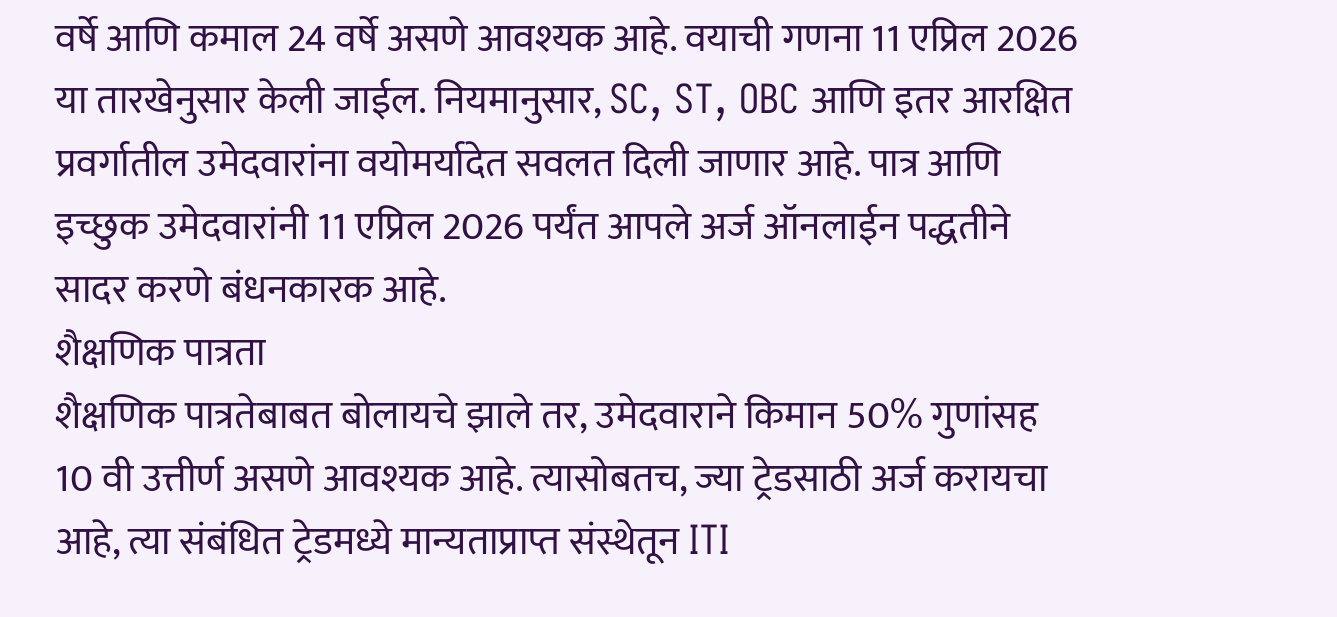वर्षे आणि कमाल 24 वर्षे असणे आवश्यक आहे. वयाची गणना 11 एप्रिल 2026 या तारखेनुसार केली जाईल. नियमानुसार, SC, ST, OBC आणि इतर आरक्षित प्रवर्गातील उमेदवारांना वयोमर्यादेत सवलत दिली जाणार आहे. पात्र आणि इच्छुक उमेदवारांनी 11 एप्रिल 2026 पर्यंत आपले अर्ज ऑनलाईन पद्धतीने सादर करणे बंधनकारक आहे.
शैक्षणिक पात्रता
शैक्षणिक पात्रतेबाबत बोलायचे झाले तर, उमेदवाराने किमान 50% गुणांसह 10 वी उत्तीर्ण असणे आवश्यक आहे. त्यासोबतच, ज्या ट्रेडसाठी अर्ज करायचा आहे, त्या संबंधित ट्रेडमध्ये मान्यताप्राप्त संस्थेतून ITI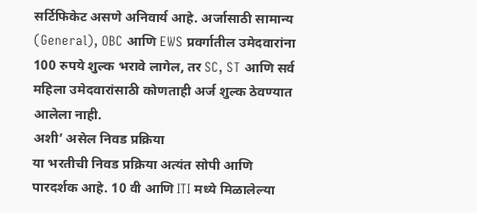सर्टिफिकेट असणे अनिवार्य आहे. अर्जासाठी सामान्य (General), OBC आणि EWS प्रवर्गातील उमेदवारांना 100 रुपये शुल्क भरावे लागेल, तर SC, ST आणि सर्व महिला उमेदवारांसाठी कोणताही अर्ज शुल्क ठेवण्यात आलेला नाही.
अशी’ असेल निवड प्रक्रिया
या भरतीची निवड प्रक्रिया अत्यंत सोपी आणि पारदर्शक आहे. 10 वी आणि ITI मध्ये मिळालेल्या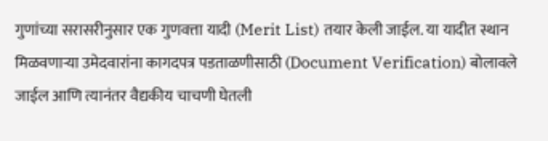गुणांच्या सरासरीनुसार एक गुणवत्ता यादी (Merit List) तयार केली जाईल. या यादीत स्थान मिळवणाऱ्या उमेदवारांना कागदपत्र पडताळणीसाठी (Document Verification) बोलावले जाईल आणि त्यानंतर वैद्यकीय चाचणी घेतली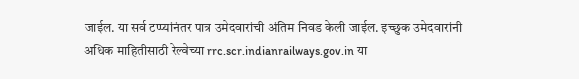जाईल. या सर्व टप्प्यांनंतर पात्र उमेदवारांची अंतिम निवड केली जाईल. इच्छुक उमेदवारांनी अधिक माहितीसाठी रेल्वेच्या rrc.scr.indianrailways.gov.in या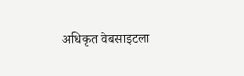अधिकृत वेबसाइटला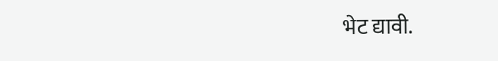भेट द्यावी.